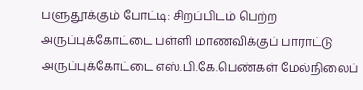பளுதூக்கும் போட்டி: சிறப்பிடம் பெற்ற அருப்புக்கோட்டை பள்ளி மாணவிக்குப் பாராட்டு
அருப்புக்கோட்டை எஸ்.பி.கே.பெண்கள் மேல்நிலைப்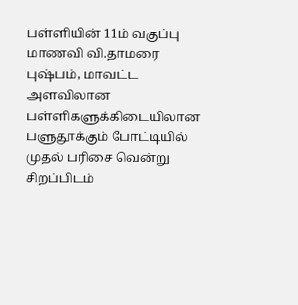பள்ளியின் 11ம் வகுப்பு மாணவி வி.தாமரை புஷ்பம், மாவட்ட அளவிலான பள்ளிகளுக்கிடையிலான பளுதூக்கும் போட்டியில் முதல் பரிசை வென்று சிறப்பிடம்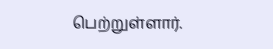பெற்றுள்ளார்.